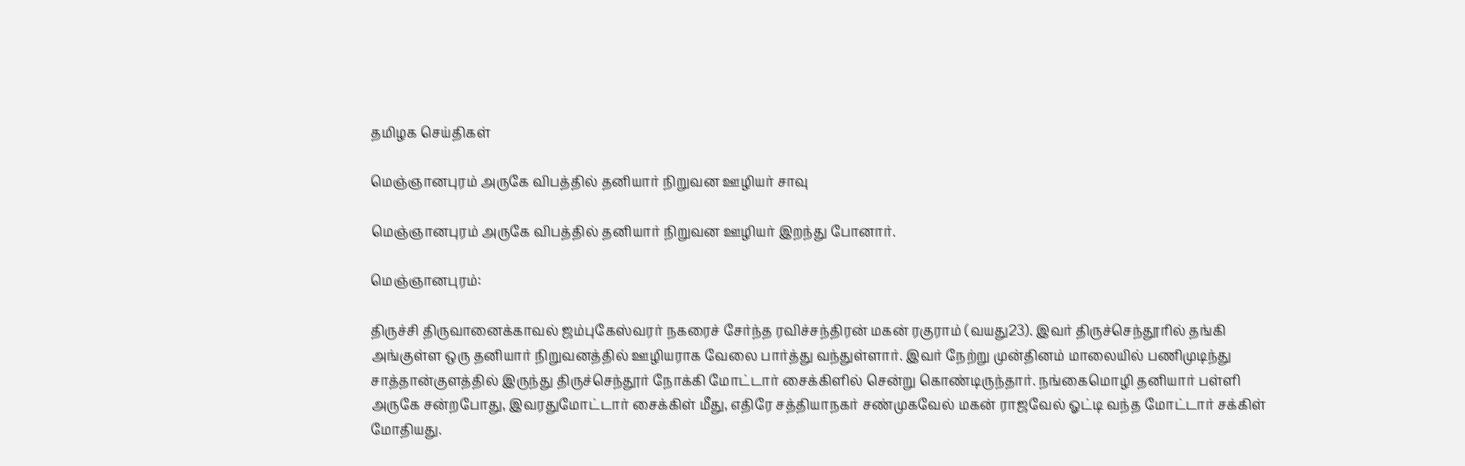தமிழக செய்திகள்

மெஞ்ஞானபுரம் அருகே விபத்தில் தனியார் நிறுவன ஊழியர் சாவு

மெஞ்ஞானபுரம் அருகே விபத்தில் தனியார் நிறுவன ஊழியர் இறந்து போனார்.

மெஞ்ஞானபுரம்:

திருச்சி திருவானைக்காவல் ஜம்புகேஸ்வரர் நகரைச் சேர்ந்த ரவிச்சந்திரன் மகன் ரகுராம் (வயது23). இவர் திருச்செந்தூரில் தங்கி அங்குள்ள ஒரு தனியார் நிறுவனத்தில் ஊழியராக வேலை பார்த்து வந்துள்ளார். இவர் நேற்று முன்தினம் மாலையில் பணிமுடிந்து சாத்தான்குளத்தில் இருந்து திருச்செந்தூர் நோக்கி மோட்டார் சைக்கிளில் சென்று கொண்டிருந்தார். நங்கைமொழி தனியார் பள்ளி அருகே சன்றபோது, இவரதுமோட்டார் சைக்கிள் மீது, எதிரே சத்தியாநகர் சண்முகவேல் மகன் ராஜவேல் ஓட்டி வந்த மோட்டார் சக்கிள் மோதியது.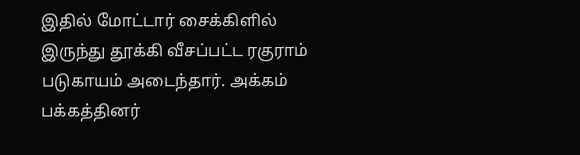இதில் மோட்டார் சைக்கிளில் இருந்து தூக்கி வீசப்பட்ட ரகுராம் படுகாயம் அடைந்தார். அக்கம் பக்கத்தினர்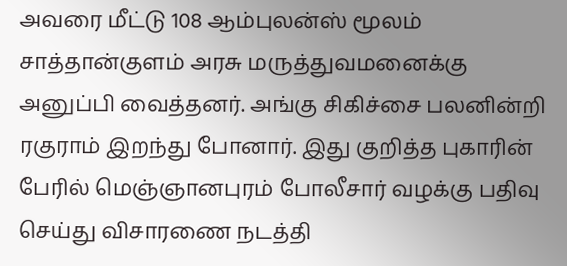அவரை மீட்டு 108 ஆம்புலன்ஸ் மூலம் சாத்தான்குளம் அரசு மருத்துவமனைக்கு அனுப்பி வைத்தனர். அங்கு சிகிச்சை பலனின்றி ரகுராம் இறந்து போனார். இது குறித்த புகாரின் பேரில் மெஞ்ஞானபுரம் போலீசார் வழக்கு பதிவு செய்து விசாரணை நடத்தி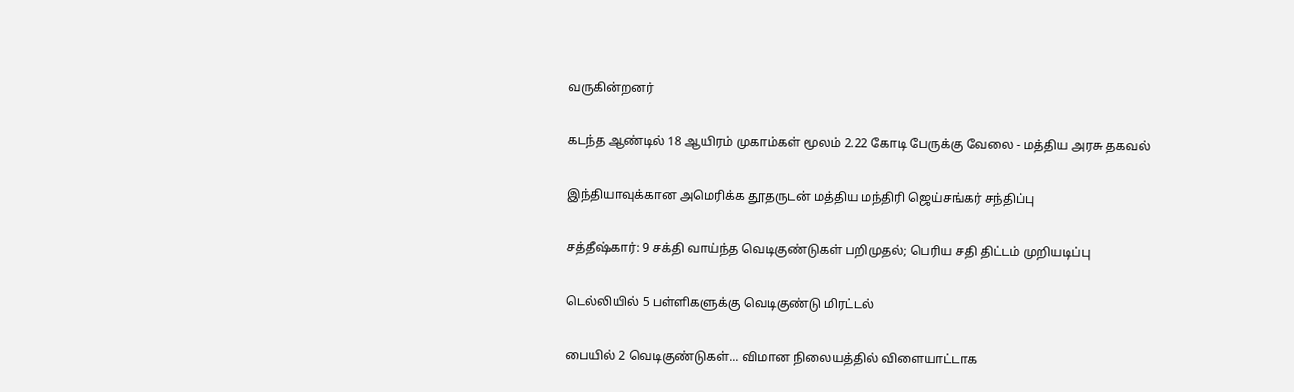வருகின்றனர்

கடந்த ஆண்டில் 18 ஆயிரம் முகாம்கள் மூலம் 2.22 கோடி பேருக்கு வேலை - மத்திய அரசு தகவல்

இந்தியாவுக்கான அமெரிக்க தூதருடன் மத்திய மந்திரி ஜெய்சங்கர் சந்திப்பு

சத்தீஷ்கார்: 9 சக்தி வாய்ந்த வெடிகுண்டுகள் பறிமுதல்; பெரிய சதி திட்டம் முறியடிப்பு

டெல்லியில் 5 பள்ளிகளுக்கு வெடிகுண்டு மிரட்டல்

பையில் 2 வெடிகுண்டுகள்... விமான நிலையத்தில் விளையாட்டாக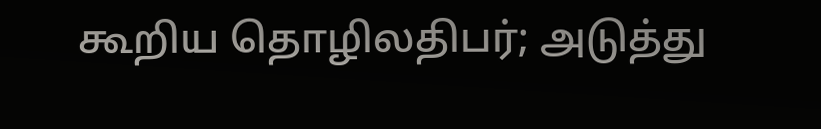கூறிய தொழிலதிபர்; அடுத்து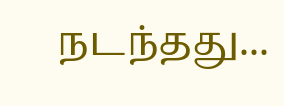நடந்தது...